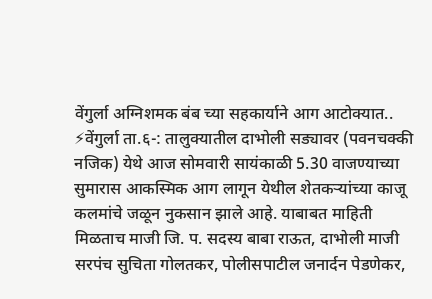वेंगुर्ला अग्निशमक बंब च्या सहकार्याने आग आटोक्यात..
⚡वेंगुर्ला ता.६-: तालुक्यातील दाभोली सड्यावर (पवनचक्की नजिक) येथे आज सोमवारी सायंकाळी 5.30 वाजण्याच्या सुमारास आकस्मिक आग लागून येथील शेतकऱ्यांच्या काजू कलमांचे जळून नुकसान झाले आहे. याबाबत माहिती मिळताच माजी जि. प. सदस्य बाबा राऊत, दाभोली माजी सरपंच सुचिता गोलतकर, पोलीसपाटील जनार्दन पेडणेकर,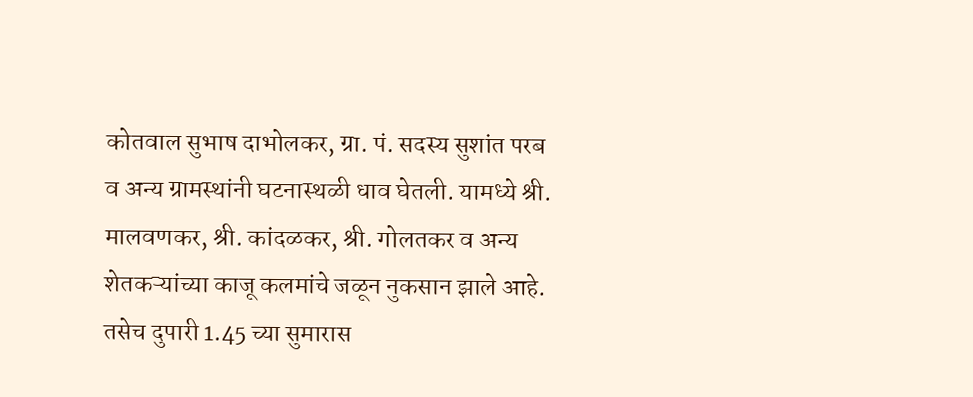कोतवाल सुभाष दाभोलकर, ग्रा. पं. सदस्य सुशांत परब व अन्य ग्रामस्थांनी घटनास्थळी धाव घेतली. यामध्ये श्री. मालवणकर, श्री. कांदळकर, श्री. गोलतकर व अन्य शेतकऱ्यांच्या काजू कलमांचे जळून नुकसान झाले आहे. तसेच दुपारी 1.45 च्या सुमारास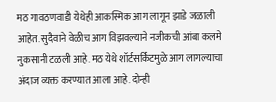मठ गावठणवाडी येथेही आकस्मिक आग लागून झाडे जळाली आहेत. सुदैवाने वेळीच आग विझवल्याने नजीकची आंबा कलमे नुकसानी टळली आहे. मठ येथे शॉर्टसर्किटमुळे आग लागल्याचा अंदाज व्यक्त करण्यात आला आहे. दोन्ही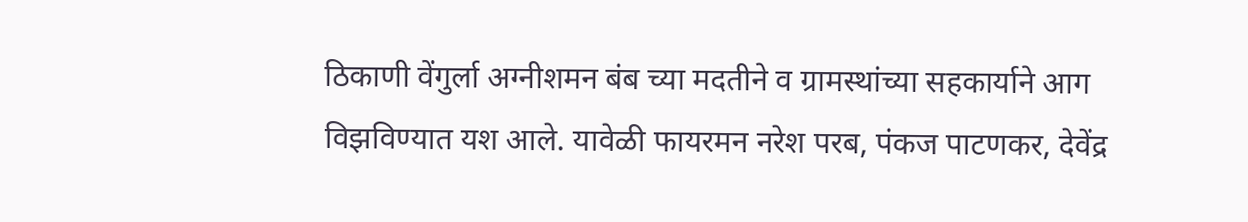ठिकाणी वेंगुर्ला अग्नीशमन बंब च्या मदतीने व ग्रामस्थांच्या सहकार्याने आग विझविण्यात यश आले. यावेळी फायरमन नरेश परब, पंकज पाटणकर, देवेंद्र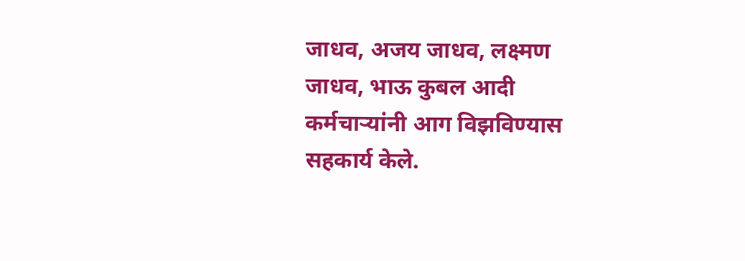जाधव, अजय जाधव, लक्ष्मण जाधव, भाऊ कुबल आदी कर्मचाऱ्यांनी आग विझविण्यास सहकार्य केले.